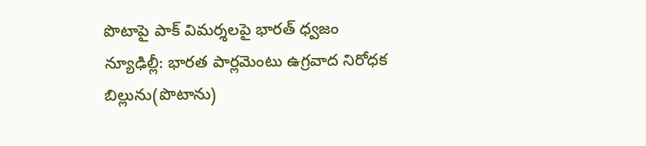పొటాపై పాక్ విమర్శలపై భారత్ ధ్వజం
న్యూఢిల్లీ: భారత పార్లమెంటు ఉగ్రవాద నిరోధక బిల్లును(పొటాను)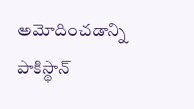అమోదించడాన్ని పాకిస్థాన్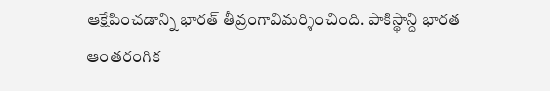ఆక్షేపించడాన్ని భారత్ తీవ్రంగావిమర్శించింది. పాకిస్థాన్ది భారత ఆంతరంగిక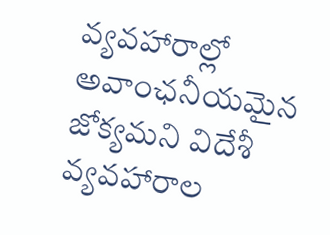వ్యవహారాల్లో అవాంఛనీయమైన జోక్యమని విదేశీ వ్యవహారాల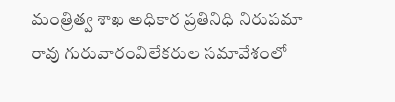మంత్రిత్వ శాఖ అధికార ప్రతినిధి నిరుపమా రావు గురువారంవిలేకరుల సమావేశంలో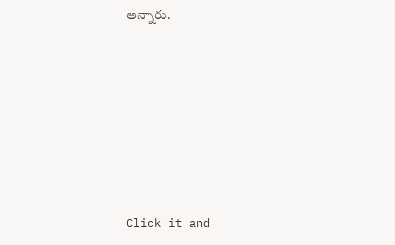అన్నారు.












Click it and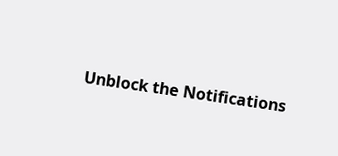Unblock the Notifications